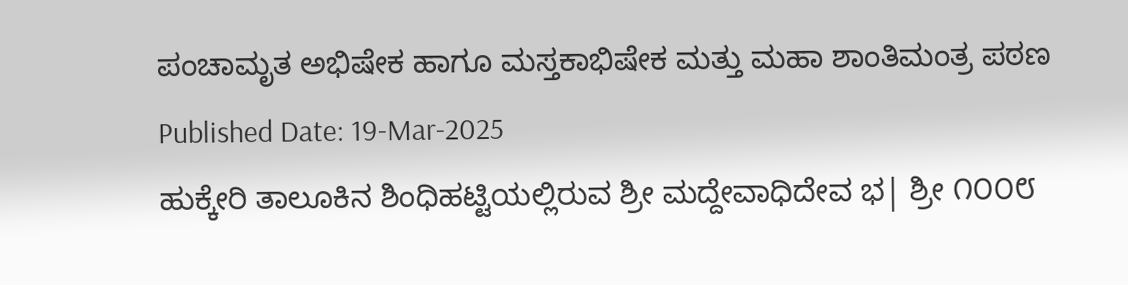ಪಂಚಾಮೃತ ಅಭಿಷೇಕ ಹಾಗೂ ಮಸ್ತಕಾಭಿಷೇಕ ಮತ್ತು ಮಹಾ ಶಾಂತಿಮಂತ್ರ ಪಠಣ
Published Date: 19-Mar-2025
ಹುಕ್ಕೇರಿ ತಾಲೂಕಿನ ಶಿಂಧಿಹಟ್ಟಿಯಲ್ಲಿರುವ ಶ್ರೀ ಮದ್ದೇವಾಧಿದೇವ ಭ| ಶ್ರೀ ೧೦೦೮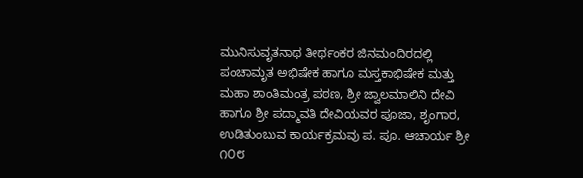ಮುನಿಸುವೃತನಾಥ ತೀರ್ಥಂಕರ ಜಿನಮಂದಿರದಲ್ಲಿ ಪಂಚಾಮೃತ ಅಭಿಷೇಕ ಹಾಗೂ ಮಸ್ತಕಾಭಿಷೇಕ ಮತ್ತು ಮಹಾ ಶಾಂತಿಮಂತ್ರ ಪಠಣ, ಶ್ರೀ ಜ್ವಾಲಮಾಲಿನಿ ದೇವಿ ಹಾಗೂ ಶ್ರೀ ಪದ್ಮಾವತಿ ದೇವಿಯವರ ಪೂಜಾ, ಶೃಂಗಾರ, ಉಡಿತುಂಬುವ ಕಾರ್ಯಕ್ರಮವು ಪ. ಪೂ. ಆಚಾರ್ಯ ಶ್ರೀ ೧೦೮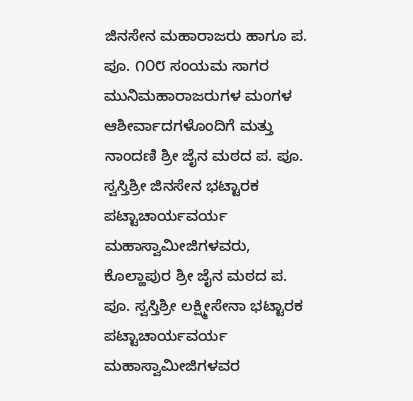ಜಿನಸೇನ ಮಹಾರಾಜರು ಹಾಗೂ ಪ. ಪೂ. ೧೦೮ ಸಂಯಮ ಸಾಗರ ಮುನಿಮಹಾರಾಜರುಗಳ ಮಂಗಳ ಆಶೀರ್ವಾದಗಳೊಂದಿಗೆ ಮತ್ತು ನಾಂದಣಿ ಶ್ರೀ ಜೈನ ಮಠದ ಪ. ಪೂ. ಸ್ವಸ್ತಿಶ್ರೀ ಜಿನಸೇನ ಭಟ್ಟಾರಕ ಪಟ್ಟಾಚಾರ್ಯವರ್ಯ ಮಹಾಸ್ವಾಮೀಜಿಗಳವರು, ಕೊಲ್ಹಾಪುರ ಶ್ರೀ ಜೈನ ಮಠದ ಪ. ಪೂ. ಸ್ವಸ್ತಿಶ್ರೀ ಲಕ್ಷ್ಮೀಸೇನಾ ಭಟ್ಟಾರಕ ಪಟ್ಟಾಚಾರ್ಯವರ್ಯ ಮಹಾಸ್ವಾಮೀಜಿಗಳವರ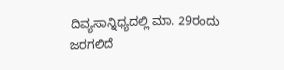ದಿವ್ಯಸಾನ್ನಿಧ್ಯದಲ್ಲಿ ಮಾ. 29ರಂದು ಜರಗಲಿದೆ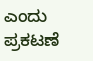ಎಂದು ಪ್ರಕಟಣೆ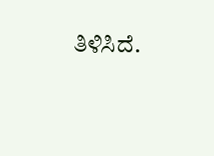ತಿಳಿಸಿದೆ.